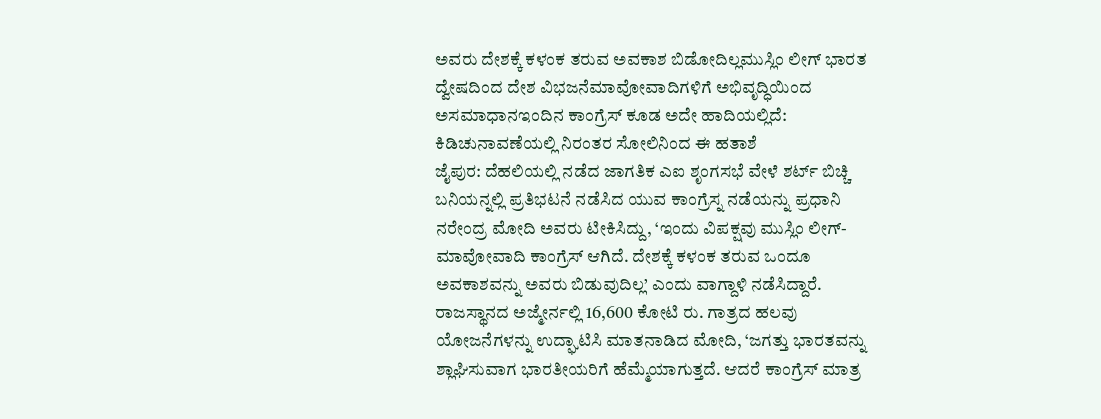ಅವರು ದೇಶಕ್ಕೆ ಕಳಂಕ ತರುವ ಅವಕಾಶ ಬಿಡೋದಿಲ್ಲಮುಸ್ಲಿಂ ಲೀಗ್ ಭಾರತ ದ್ವೇಷದಿಂದ ದೇಶ ವಿಭಜನೆಮಾವೋವಾದಿಗಳಿಗೆ ಅಭಿವೃದ್ಧಿಯಿಂದ ಅಸಮಾಧಾನಇಂದಿನ ಕಾಂಗ್ರೆಸ್ ಕೂಡ ಅದೇ ಹಾದಿಯಲ್ಲಿದೆ: ಕಿಡಿಚುನಾವಣೆಯಲ್ಲಿ ನಿರಂತರ ಸೋಲಿನಿಂದ ಈ ಹತಾಶೆ
ಜೈಪುರ: ದೆಹಲಿಯಲ್ಲಿ ನಡೆದ ಜಾಗತಿಕ ಎಐ ಶೃಂಗಸಭೆ ವೇಳೆ ಶರ್ಟ್ ಬಿಚ್ಚಿ ಬನಿಯನ್ನಲ್ಲಿ ಪ್ರತಿಭಟನೆ ನಡೆಸಿದ ಯುವ ಕಾಂಗ್ರೆಸ್ನ ನಡೆಯನ್ನು ಪ್ರಧಾನಿ ನರೇಂದ್ರ ಮೋದಿ ಅವರು ಟೀಕಿಸಿದ್ದು, ‘ಇಂದು ವಿಪಕ್ಷವು ಮುಸ್ಲಿಂ ಲೀಗ್-ಮಾವೋವಾದಿ ಕಾಂಗ್ರೆಸ್ ಆಗಿದೆ. ದೇಶಕ್ಕೆ ಕಳಂಕ ತರುವ ಒಂದೂ ಅವಕಾಶವನ್ನು ಅವರು ಬಿಡುವುದಿಲ್ಲ’ ಎಂದು ವಾಗ್ದಾಳಿ ನಡೆಸಿದ್ದಾರೆ.
ರಾಜಸ್ಥಾನದ ಅಜ್ಮೇರ್ನಲ್ಲಿ 16,600 ಕೋಟಿ ರು. ಗಾತ್ರದ ಹಲವು ಯೋಜನೆಗಳನ್ನು ಉದ್ಘಾಟಿಸಿ ಮಾತನಾಡಿದ ಮೋದಿ, ‘ಜಗತ್ತು ಭಾರತವನ್ನು ಶ್ಲಾಘಿಸುವಾಗ ಭಾರತೀಯರಿಗೆ ಹೆಮ್ಮೆಯಾಗುತ್ತದೆ. ಆದರೆ ಕಾಂಗ್ರೆಸ್ ಮಾತ್ರ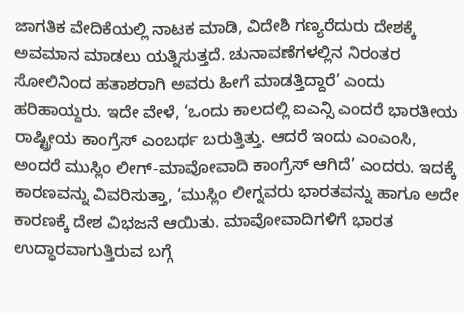ಜಾಗತಿಕ ವೇದಿಕೆಯಲ್ಲಿ ನಾಟಕ ಮಾಡಿ, ವಿದೇಶಿ ಗಣ್ಯರೆದುರು ದೇಶಕ್ಕೆ ಅವಮಾನ ಮಾಡಲು ಯತ್ನಿಸುತ್ತದೆ. ಚುನಾವಣೆಗಳಲ್ಲಿನ ನಿರಂತರ ಸೋಲಿನಿಂದ ಹತಾಶರಾಗಿ ಅವರು ಹೀಗೆ ಮಾಡತ್ತಿದ್ದಾರೆ’ ಎಂದು ಹರಿಹಾಯ್ದರು. ಇದೇ ವೇಳೆ, ‘ಒಂದು ಕಾಲದಲ್ಲಿ ಐಎನ್ಸಿ ಎಂದರೆ ಭಾರತೀಯ ರಾಷ್ಟ್ರೀಯ ಕಾಂಗ್ರೆಸ್ ಎಂಬರ್ಥ ಬರುತ್ತಿತ್ತು. ಆದರೆ ಇಂದು ಎಂಎಂಸಿ, ಅಂದರೆ ಮುಸ್ಲಿಂ ಲೀಗ್-ಮಾವೋವಾದಿ ಕಾಂಗ್ರೆಸ್ ಆಗಿದೆ’ ಎಂದರು. ಇದಕ್ಕೆ ಕಾರಣವನ್ನು ವಿವರಿಸುತ್ತಾ, ‘ಮುಸ್ಲಿಂ ಲೀಗ್ನವರು ಭಾರತವನ್ನು ಹಾಗೂ ಅದೇ ಕಾರಣಕ್ಕೆ ದೇಶ ವಿಭಜನೆ ಆಯಿತು. ಮಾವೋವಾದಿಗಳಿಗೆ ಭಾರತ ಉದ್ಧಾರವಾಗುತ್ತಿರುವ ಬಗ್ಗೆ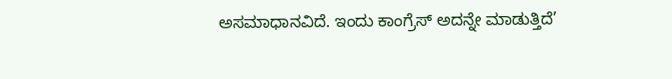ಅಸಮಾಧಾನವಿದೆ. ಇಂದು ಕಾಂಗ್ರೆಸ್ ಅದನ್ನೇ ಮಾಡುತ್ತಿದೆ’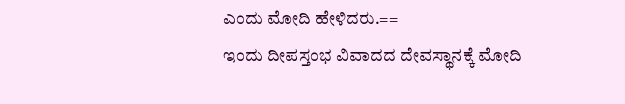ಎಂದು ಮೋದಿ ಹೇಳಿದರು.==
ಇಂದು ದೀಪಸ್ತಂಭ ವಿವಾದದ ದೇವಸ್ಥಾನಕ್ಕೆ ಮೋದಿ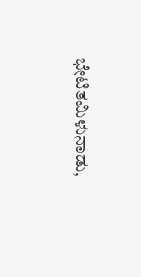ಭೇಟಿತಮಿಳುನಾಡು,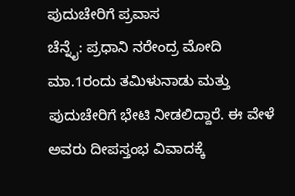ಪುದುಚೇರಿಗೆ ಪ್ರವಾಸ
ಚೆನ್ನೈ: ಪ್ರಧಾನಿ ನರೇಂದ್ರ ಮೋದಿ ಮಾ.1ರಂದು ತಮಿಳುನಾಡು ಮತ್ತು ಪುದುಚೇರಿಗೆ ಭೇಟಿ ನೀಡಲಿದ್ದಾರೆ. ಈ ವೇಳೆ ಅವರು ದೀಪಸ್ತಂಭ ವಿವಾದಕ್ಕೆ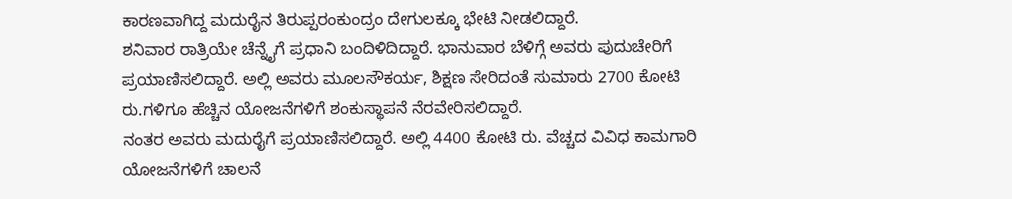ಕಾರಣವಾಗಿದ್ದ ಮದುರೈನ ತಿರುಪ್ಪರಂಕುಂದ್ರಂ ದೇಗುಲಕ್ಕೂ ಭೇಟಿ ನೀಡಲಿದ್ದಾರೆ.
ಶನಿವಾರ ರಾತ್ರಿಯೇ ಚೆನ್ನೈಗೆ ಪ್ರಧಾನಿ ಬಂದಿಳಿದಿದ್ದಾರೆ. ಭಾನುವಾರ ಬೆಳಿಗ್ಗೆ ಅವರು ಪುದುಚೇರಿಗೆ ಪ್ರಯಾಣಿಸಲಿದ್ದಾರೆ. ಅಲ್ಲಿ ಅವರು ಮೂಲಸೌಕರ್ಯ, ಶಿಕ್ಷಣ ಸೇರಿದಂತೆ ಸುಮಾರು 2700 ಕೋಟಿ ರು.ಗಳಿಗೂ ಹೆಚ್ಚಿನ ಯೋಜನೆಗಳಿಗೆ ಶಂಕುಸ್ಥಾಪನೆ ನೆರವೇರಿಸಲಿದ್ದಾರೆ.
ನಂತರ ಅವರು ಮದುರೈಗೆ ಪ್ರಯಾಣಿಸಲಿದ್ದಾರೆ. ಅಲ್ಲಿ 4400 ಕೋಟಿ ರು. ವೆಚ್ಚದ ವಿವಿಧ ಕಾಮಗಾರಿ ಯೋಜನೆಗಳಿಗೆ ಚಾಲನೆ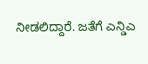ನೀಡಲಿದ್ದಾರೆ. ಜತೆಗೆ ಎನ್ಡಿಎ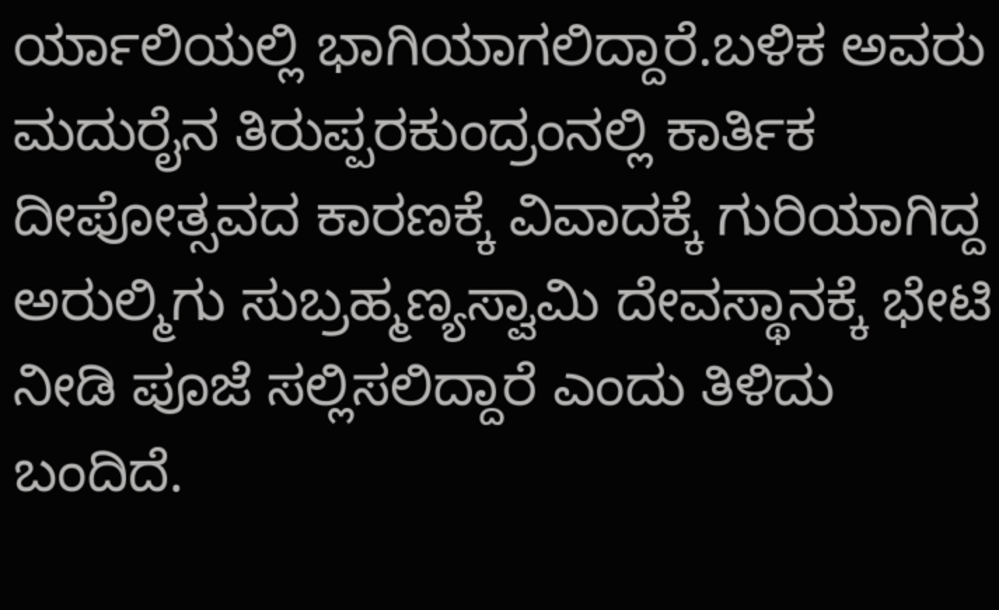ರ್ಯಾಲಿಯಲ್ಲಿ ಭಾಗಿಯಾಗಲಿದ್ದಾರೆ.ಬಳಿಕ ಅವರು ಮದುರೈನ ತಿರುಪ್ಪರಕುಂದ್ರಂನಲ್ಲಿ ಕಾರ್ತಿಕ ದೀಪೋತ್ಸವದ ಕಾರಣಕ್ಕೆ ವಿವಾದಕ್ಕೆ ಗುರಿಯಾಗಿದ್ದ ಅರುಲ್ಮಿಗು ಸುಬ್ರಹ್ಮಣ್ಯಸ್ವಾಮಿ ದೇವಸ್ಥಾನಕ್ಕೆ ಭೇಟಿ ನೀಡಿ ಪೂಜೆ ಸಲ್ಲಿಸಲಿದ್ದಾರೆ ಎಂದು ತಿಳಿದು ಬಂದಿದೆ.